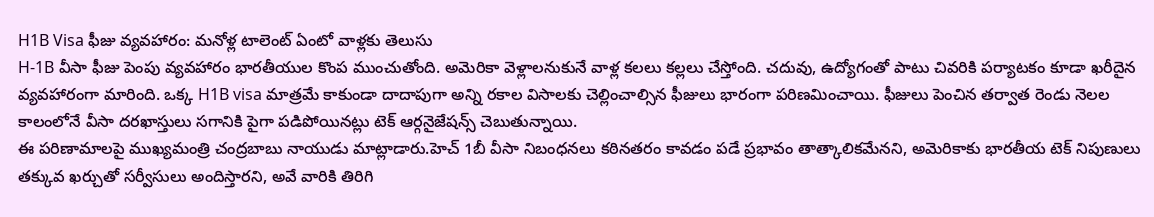H1B Visa ఫీజు వ్యవహారం: మనోళ్ల టాలెంట్ ఏంటో వాళ్లకు తెలుసు
H-1B వీసా ఫీజు పెంపు వ్యవహారం భారతీయుల కొంప ముంచుతోంది. అమెరికా వెళ్లాలనుకునే వాళ్ల కలలు కల్లలు చేస్తోంది. చదువు, ఉద్యోగంతో పాటు చివరికి పర్యాటకం కూడా ఖరీదైన వ్యవహారంగా మారింది. ఒక్క H1B visa మాత్రమే కాకుండా దాదాపుగా అన్ని రకాల విసాలకు చెల్లించాల్సిన ఫీజులు భారంగా పరిణమించాయి. ఫీజులు పెంచిన తర్వాత రెండు నెలల కాలంలోనే వీసా దరఖాస్తులు సగానికి పైగా పడిపోయినట్లు టెక్ ఆర్గనైజేషన్స్ చెబుతున్నాయి.
ఈ పరిణామాలపై ముఖ్యమంత్రి చంద్రబాబు నాయుడు మాట్లాడారు.హెచ్ 1బీ వీసా నిబంధనలు కఠినతరం కావడం పడే ప్రభావం తాత్కాలికమేనని, అమెరికాకు భారతీయ టెక్ నిపుణులు తక్కువ ఖర్చుతో సర్వీసులు అందిస్తారని, అవే వారికి తిరిగి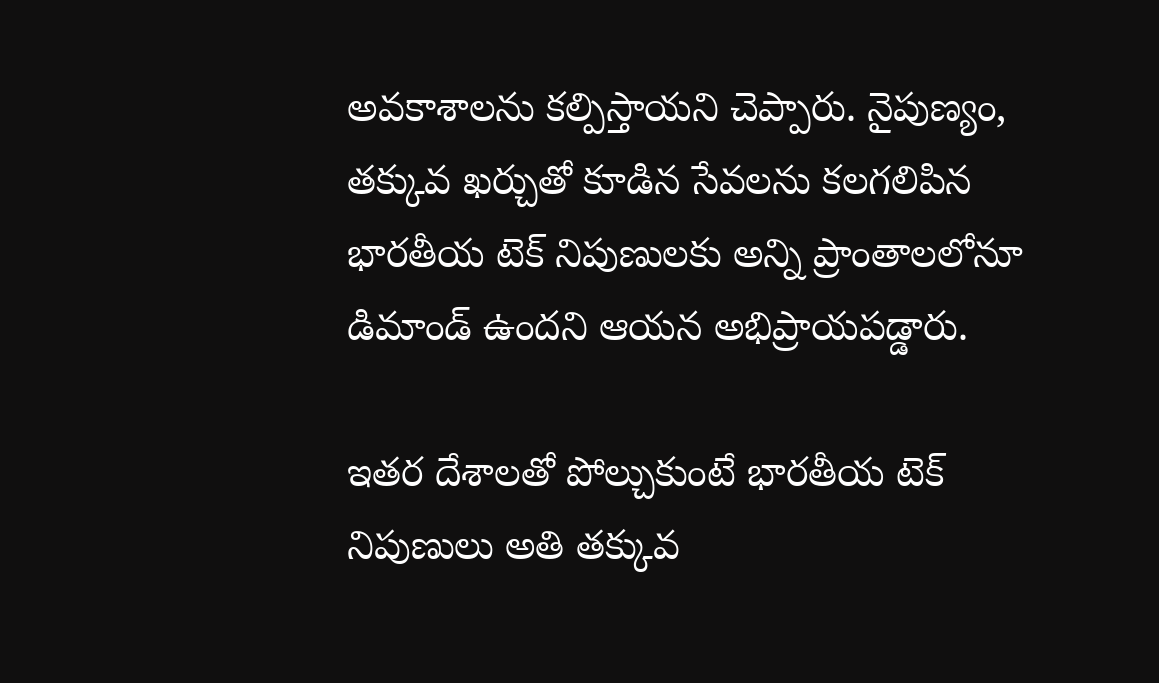అవకాశాలను కల్పిస్తాయని చెప్పారు. నైపుణ్యం, తక్కువ ఖర్చుతో కూడిన సేవలను కలగలిపిన భారతీయ టెక్ నిపుణులకు అన్ని ప్రాంతాలలోనూ డిమాండ్ ఉందని ఆయన అభిప్రాయపడ్డారు.

ఇతర దేశాలతో పోల్చుకుంటే భారతీయ టెక్ నిపుణులు అతి తక్కువ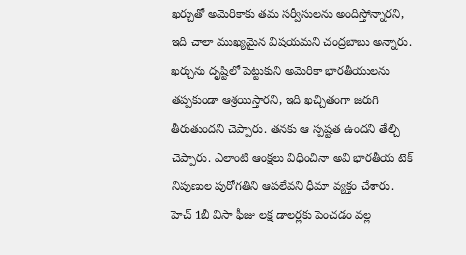ఖర్చుతో అమెరికాకు తమ సర్వీసులను అందిస్తోన్నారని, ఇది చాలా ముఖ్యమైన విషయమని చంద్రబాబు అన్నారు. ఖర్చును దృష్టిలో పెట్టుకుని అమెరికా భారతీయులను తప్పకుండా ఆశ్రయిస్తారని, ఇది ఖచ్చితంగా జరుగి తీరుతుందని చెప్పారు. తనకు ఆ స్పష్టత ఉందని తేల్చి చెప్పారు. ఎలాంటి ఆంక్షలు విధించినా అవి భారతీయ టెక్ నిపుణుల పురోగతిని ఆపలేవని ధీమా వ్యక్తం చేశారు.
హెచ్ 1బీ విసా ఫీజు లక్ష డాలర్లకు పెంచడం వల్ల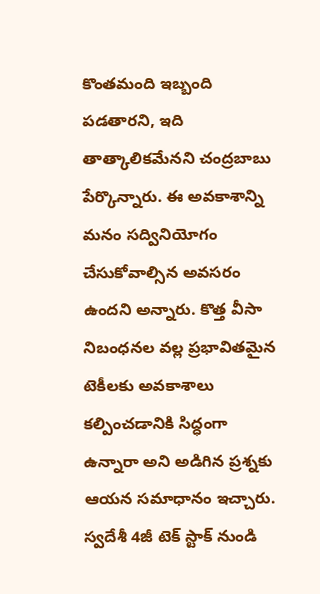కొంతమంది ఇబ్బంది పడతారని, ఇది తాత్కాలికమేనని చంద్రబాబు పేర్కొన్నారు. ఈ అవకాశాన్ని మనం సద్వినియోగం చేసుకోవాల్సిన అవసరం ఉందని అన్నారు. కొత్త వీసా నిబంధనల వల్ల ప్రభావితమైన టెకీలకు అవకాశాలు కల్పించడానికి సిద్ధంగా ఉన్నారా అని అడిగిన ప్రశ్నకు ఆయన సమాధానం ఇచ్చారు.
స్వదేశీ 4జీ టెక్ స్టాక్ నుండి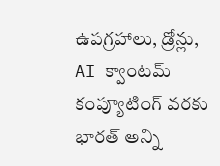ఉపగ్రహాలు, డ్రోన్లు, AI క్వాంటమ్ కంప్యూటింగ్ వరకు భారత్ అన్ని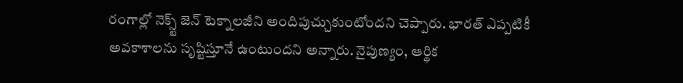రంగాల్లో నెక్స్ట్ జెన్ టెక్నాలజీని అందిపుచ్చుకుంటోందని చెప్పారు. భారత్ ఎప్పటికీ అవకాశాలను సృష్టిస్తూనే ఉంటుందని అన్నారు. నైపుణ్యం, ఆర్థిక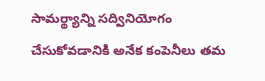సామర్థ్యాన్ని సద్వినియోగం చేసుకోవడానికి అనేక కంపెనీలు తమ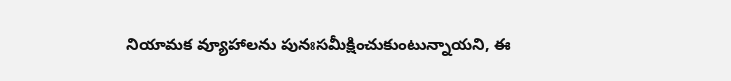నియామక వ్యూహాలను పునఃసమీక్షించుకుంటున్నాయని, ఈ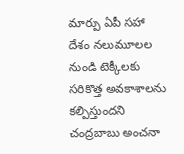మార్పు ఏపీ సహా దేశం నలుమూలల నుండి టెక్కీలకు సరికొత్త అవకాశాలను కల్పిస్తుందని చంద్రబాబు అంచనా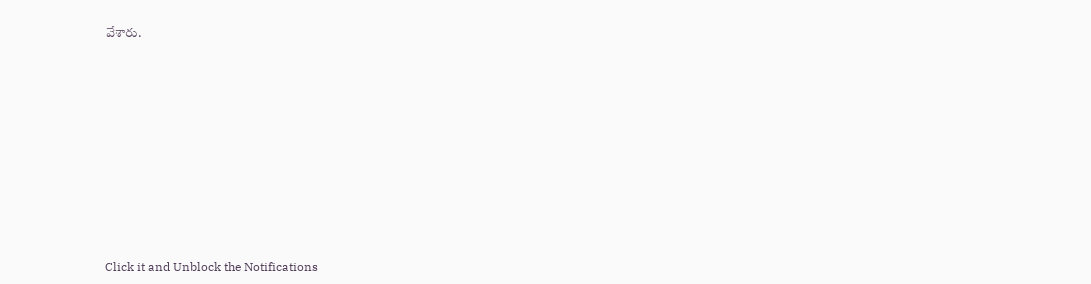వేశారు.












Click it and Unblock the Notifications